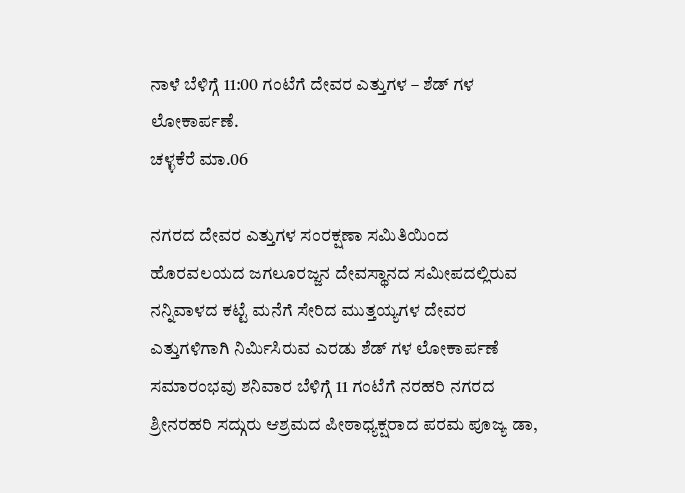ನಾಳೆ ಬೆಳಿಗ್ಗೆ 11:00 ಗಂಟೆಗೆ ದೇವರ ಎತ್ತುಗಳ – ಶೆಡ್ ಗಳ ಲೋಕಾರ್ಪಣೆ.
ಚಳ್ಳಕೆರೆ ಮಾ.06

ನಗರದ ದೇವರ ಎತ್ತುಗಳ ಸಂರಕ್ಷಣಾ ಸಮಿತಿಯಿಂದ ಹೊರವಲಯದ ಜಗಲೂರಜ್ಜನ ದೇವಸ್ಥಾನದ ಸಮೀಪದಲ್ಲಿರುವ ನನ್ನಿವಾಳದ ಕಟ್ಟೆ ಮನೆಗೆ ಸೇರಿದ ಮುತ್ತಯ್ಯಗಳ ದೇವರ ಎತ್ತುಗಳಿಗಾಗಿ ನಿರ್ಮಿಸಿರುವ ಎರಡು ಶೆಡ್ ಗಳ ಲೋಕಾರ್ಪಣೆ ಸಮಾರಂಭವು ಶನಿವಾರ ಬೆಳಿಗ್ಗೆ 11 ಗಂಟೆಗೆ ನರಹರಿ ನಗರದ ಶ್ರೀನರಹರಿ ಸದ್ಗುರು ಆಶ್ರಮದ ಪೀಠಾಧ್ಯಕ್ಷರಾದ ಪರಮ ಪೂಜ್ಯ ಡಾ,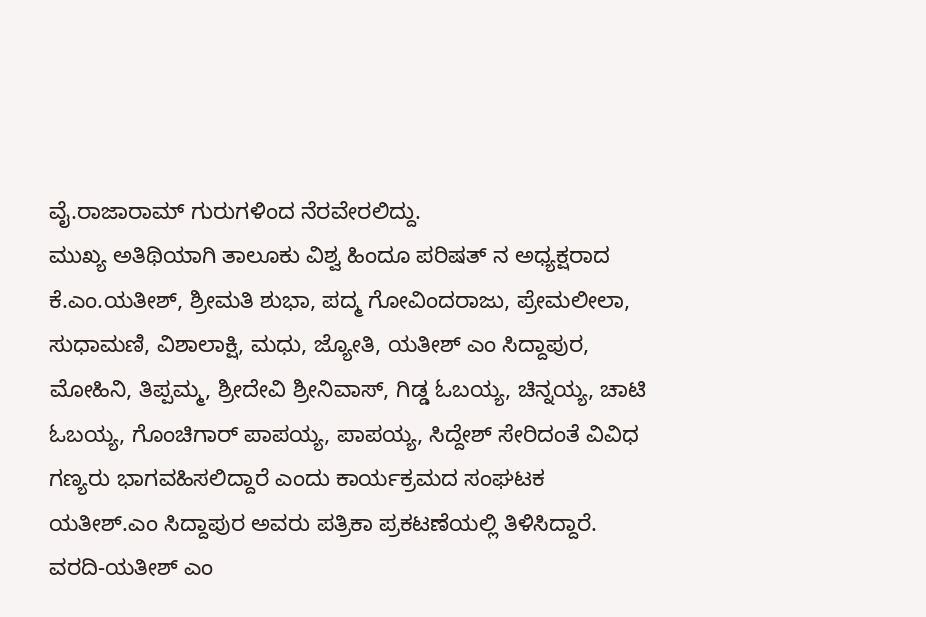ವೈ.ರಾಜಾರಾಮ್ ಗುರುಗಳಿಂದ ನೆರವೇರಲಿದ್ದು.
ಮುಖ್ಯ ಅತಿಥಿಯಾಗಿ ತಾಲೂಕು ವಿಶ್ವ ಹಿಂದೂ ಪರಿಷತ್ ನ ಅಧ್ಯಕ್ಷರಾದ ಕೆ.ಎಂ.ಯತೀಶ್, ಶ್ರೀಮತಿ ಶುಭಾ, ಪದ್ಮ ಗೋವಿಂದರಾಜು, ಪ್ರೇಮಲೀಲಾ, ಸುಧಾಮಣಿ, ವಿಶಾಲಾಕ್ಷಿ, ಮಧು, ಜ್ಯೋತಿ, ಯತೀಶ್ ಎಂ ಸಿದ್ದಾಪುರ, ಮೋಹಿನಿ, ತಿಪ್ಪಮ್ಮ, ಶ್ರೀದೇವಿ ಶ್ರೀನಿವಾಸ್, ಗಿಡ್ಡ ಓಬಯ್ಯ, ಚಿನ್ನಯ್ಯ, ಚಾಟಿ ಓಬಯ್ಯ, ಗೊಂಚಿಗಾರ್ ಪಾಪಯ್ಯ, ಪಾಪಯ್ಯ, ಸಿದ್ದೇಶ್ ಸೇರಿದಂತೆ ವಿವಿಧ ಗಣ್ಯರು ಭಾಗವಹಿಸಲಿದ್ದಾರೆ ಎಂದು ಕಾರ್ಯಕ್ರಮದ ಸಂಘಟಕ ಯತೀಶ್.ಎಂ ಸಿದ್ದಾಪುರ ಅವರು ಪತ್ರಿಕಾ ಪ್ರಕಟಣೆಯಲ್ಲಿ ತಿಳಿಸಿದ್ದಾರೆ.
ವರದಿ-ಯತೀಶ್ ಎಂ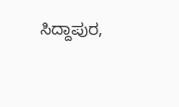ಸಿದ್ದಾಪುರ,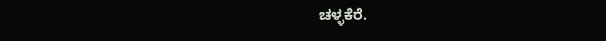ಚಳ್ಳಕೆರೆ.